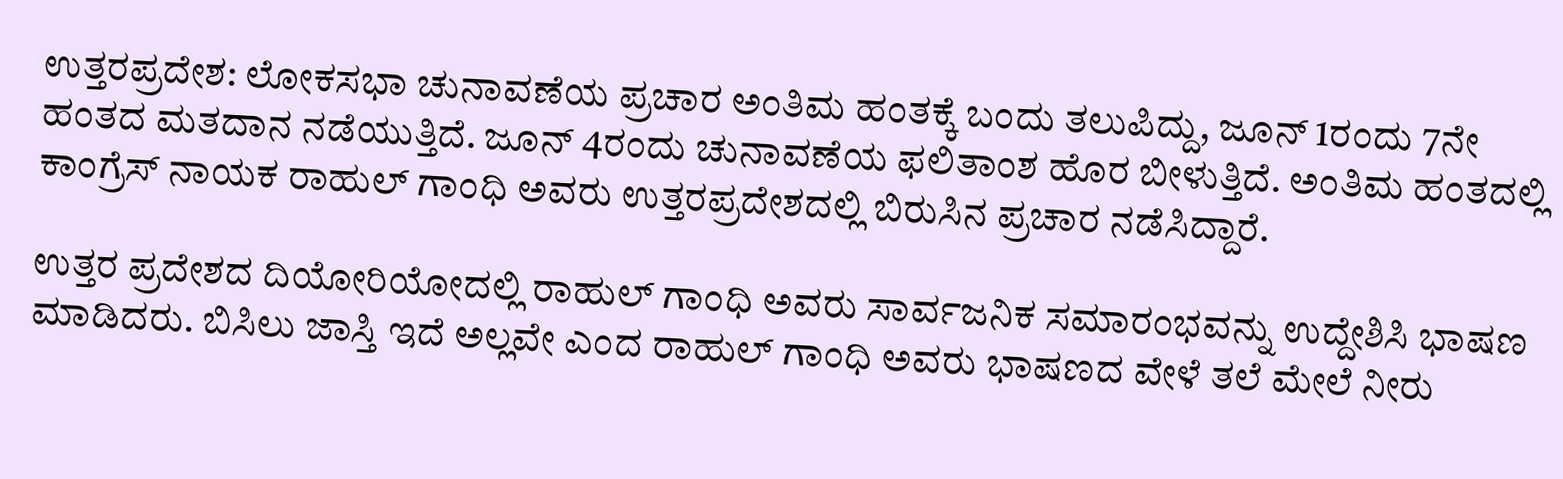ಉತ್ತರಪ್ರದೇಶ: ಲೋಕಸಭಾ ಚುನಾವಣೆಯ ಪ್ರಚಾರ ಅಂತಿಮ ಹಂತಕ್ಕೆ ಬಂದು ತಲುಪಿದ್ದು, ಜೂನ್‌ 1ರಂದು 7ನೇ ಹಂತದ ಮತದಾನ ನಡೆಯುತ್ತಿದೆ. ಜೂನ್‌ 4ರಂದು ಚುನಾವಣೆಯ ಫಲಿತಾಂಶ ಹೊರ ಬೀಳುತ್ತಿದೆ. ಅಂತಿಮ ಹಂತದಲ್ಲಿ ಕಾಂಗ್ರೆಸ್ ನಾಯಕ ರಾಹುಲ್ ಗಾಂಧಿ ಅವರು ಉತ್ತರಪ್ರದೇಶದಲ್ಲಿ ಬಿರುಸಿನ ಪ್ರಚಾರ ನಡೆಸಿದ್ದಾರೆ.

ಉತ್ತರ ಪ್ರದೇಶದ ದಿಯೋರಿಯೋದಲ್ಲಿ ರಾಹುಲ್ ಗಾಂಧಿ ಅವರು ಸಾರ್ವಜನಿಕ ಸಮಾರಂಭವನ್ನು ಉದ್ದೇಶಿಸಿ ಭಾಷಣ ಮಾಡಿದರು. ಬಿಸಿಲು ಜಾಸ್ತಿ ಇದೆ ಅಲ್ಲವೇ ಎಂದ ರಾಹುಲ್ ಗಾಂಧಿ ಅವರು ಭಾಷಣದ ವೇಳೆ ತಲೆ ಮೇಲೆ ನೀರು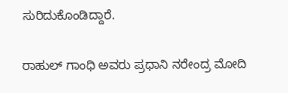ಸುರಿದುಕೊಂಡಿದ್ದಾರೆ.

ರಾಹುಲ್ ಗಾಂಧಿ ಅವರು ಪ್ರಧಾನಿ ನರೇಂದ್ರ ಮೋದಿ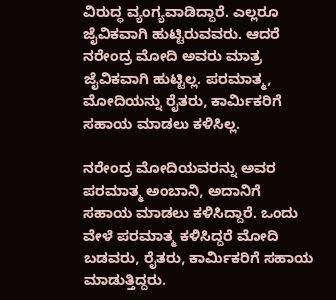ವಿರುದ್ಧ ವ್ಯಂಗ್ಯವಾಡಿದ್ದಾರೆ. ಎಲ್ಲರೂ ಜೈವಿಕವಾಗಿ ಹುಟ್ಟಿರುವವರು. ಆದರೆ ನರೇಂದ್ರ ಮೋದಿ ಅವರು ಮಾತ್ರ ಜೈವಿಕವಾಗಿ ಹುಟ್ಟಿಲ್ಲ. ಪರಮಾತ್ಮ, ಮೋದಿಯನ್ನು ರೈತರು, ಕಾರ್ಮಿಕರಿಗೆ ಸಹಾಯ ಮಾಡಲು ಕಳಿಸಿಲ್ಲ.

ನರೇಂದ್ರ ಮೋದಿಯವರನ್ನು ಅವರ ಪರಮಾತ್ಮ ಅಂಬಾನಿ, ಅದಾನಿಗೆ ಸಹಾಯ ಮಾಡಲು ಕಳಿಸಿದ್ದಾರೆ. ಒಂದು ವೇಳೆ ಪರಮಾತ್ಮ ಕಳಿಸಿದ್ದರೆ ಮೋದಿ ಬಡವರು, ರೈತರು, ಕಾರ್ಮಿಕರಿಗೆ ಸಹಾಯ ಮಾಡುತ್ತಿದ್ದರು.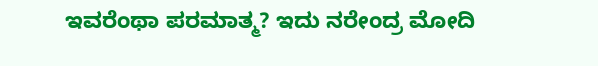ಇವರೆಂಥಾ ಪರಮಾತ್ಮ? ಇದು ನರೇಂದ್ರ ಮೋದಿ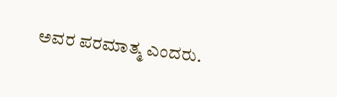ಅವರ ಪರಮಾತ್ಮ ಎಂದರು.